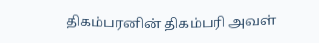திகம்பரனின் திகம்பரி அவள்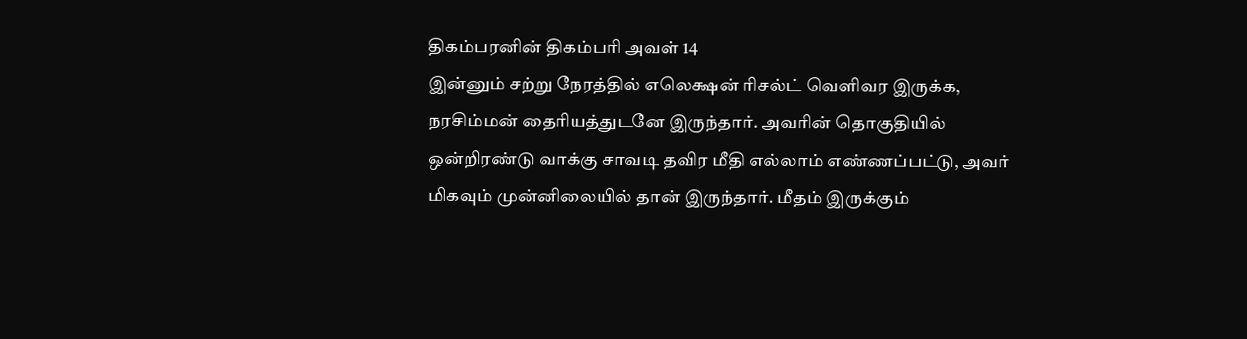திகம்பரனின் திகம்பரி அவள் 14
இன்னும் சற்று நேரத்தில் எலெக்ஷன் ரிசல்ட் வெளிவர இருக்க, நரசிம்மன் தைரியத்துடனே இருந்தார். அவரின் தொகுதியில் ஒன்றிரண்டு வாக்கு சாவடி தவிர மீதி எல்லாம் எண்ணப்பட்டு, அவர் மிகவும் முன்னிலையில் தான் இருந்தார். மீதம் இருக்கும்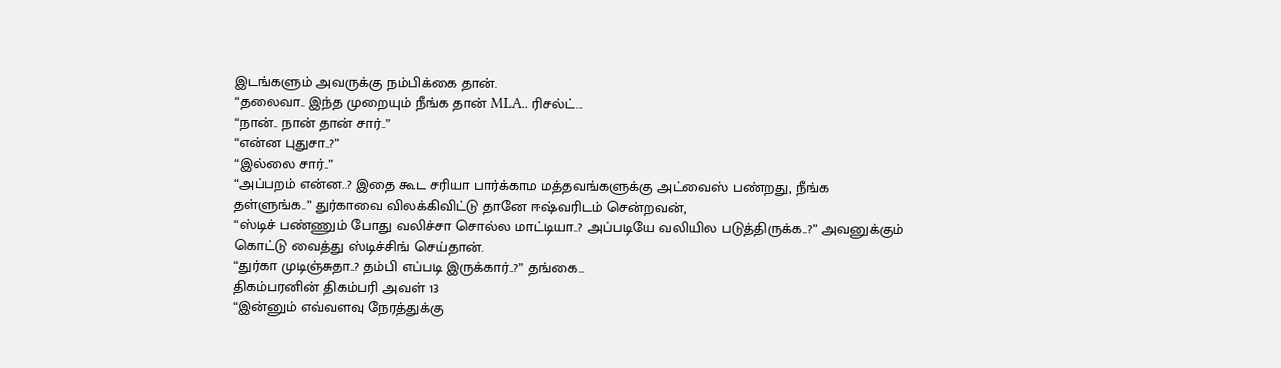இடங்களும் அவருக்கு நம்பிக்கை தான்.
“தலைவா.. இந்த முறையும் நீங்க தான் MLA.. ரிசல்ட்...
“நான்.. நான் தான் சார்..”
“என்ன புதுசா..?”
“இல்லை சார்..”
“அப்பறம் என்ன..? இதை கூட சரியா பார்க்காம மத்தவங்களுக்கு அட்வைஸ் பண்றது, நீங்க தள்ளுங்க..” துர்காவை விலக்கிவிட்டு தானே ஈஷ்வரிடம் சென்றவன்,
“ஸ்டிச் பண்ணும் போது வலிச்சா சொல்ல மாட்டியா..? அப்படியே வலியில படுத்திருக்க..?” அவனுக்கும் கொட்டு வைத்து ஸ்டிச்சிங் செய்தான்.
“துர்கா முடிஞ்சுதா..? தம்பி எப்படி இருக்கார்..?” தங்கை...
திகம்பரனின் திகம்பரி அவள் 13
“இன்னும் எவ்வளவு நேரத்துக்கு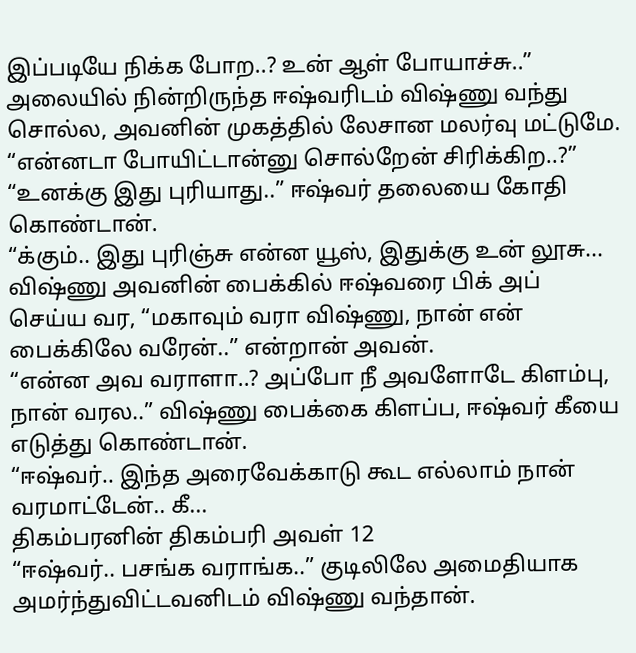இப்படியே நிக்க போற..? உன் ஆள் போயாச்சு..” அலையில் நின்றிருந்த ஈஷ்வரிடம் விஷ்ணு வந்து சொல்ல, அவனின் முகத்தில் லேசான மலர்வு மட்டுமே.
“என்னடா போயிட்டான்னு சொல்றேன் சிரிக்கிற..?”
“உனக்கு இது புரியாது..” ஈஷ்வர் தலையை கோதி கொண்டான்.
“க்கும்.. இது புரிஞ்சு என்ன யூஸ், இதுக்கு உன் லூசு...
விஷ்ணு அவனின் பைக்கில் ஈஷ்வரை பிக் அப் செய்ய வர, “மகாவும் வரா விஷ்ணு, நான் என் பைக்கிலே வரேன்..” என்றான் அவன்.
“என்ன அவ வராளா..? அப்போ நீ அவளோடே கிளம்பு, நான் வரல..” விஷ்ணு பைக்கை கிளப்ப, ஈஷ்வர் கீயை எடுத்து கொண்டான்.
“ஈஷ்வர்.. இந்த அரைவேக்காடு கூட எல்லாம் நான் வரமாட்டேன்.. கீ...
திகம்பரனின் திகம்பரி அவள் 12
“ஈஷ்வர்.. பசங்க வராங்க..” குடிலிலே அமைதியாக அமர்ந்துவிட்டவனிடம் விஷ்ணு வந்தான்.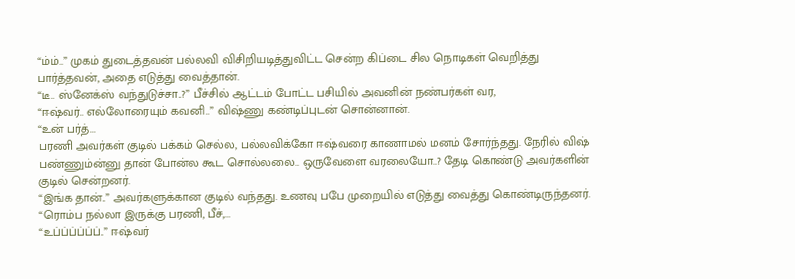“ம்ம்..” முகம் துடைத்தவன் பல்லவி விசிறியடித்துவிட்ட சென்ற கிப்டை சில நொடிகள் வெறித்து பார்த்தவன், அதை எடுத்து வைத்தான்.
“டீ.. ஸ்னேக்ஸ் வந்துடுச்சா..?” பீச்சில் ஆட்டம் போட்ட பசியில் அவனின் நண்பர்கள் வர,
“ஈஷ்வர்.. எல்லோரையும் கவனி..” விஷ்ணு கண்டிப்புடன் சொன்னான்.
“உன் பர்த்...
பரணி அவர்கள் குடில் பக்கம் செல்ல, பல்லவிக்கோ ஈஷ்வரை காணாமல் மனம் சோர்ந்தது. நேரில் விஷ் பண்ணும்ன்னு தான் போன்ல கூட சொல்லலை.. ஒருவேளை வரலையோ..? தேடி கொண்டு அவர்களின் குடில் சென்றனர்.
“இங்க தான்..” அவர்களுக்கான குடில் வந்தது. உணவு பபே முறையில் எடுத்து வைத்து கொண்டிருந்தனர். “ரொம்ப நல்லா இருக்கு பரணி, பீச்,...
“உப்ப்ப்ப்ப்ப்..” ஈஷ்வர்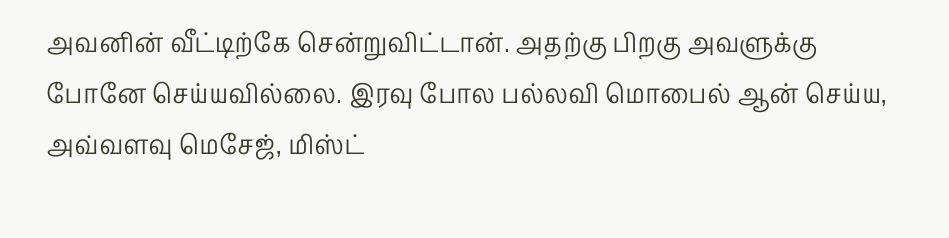அவனின் வீட்டிற்கே சென்றுவிட்டான். அதற்கு பிறகு அவளுக்கு போனே செய்யவில்லை. இரவு போல பல்லவி மொபைல் ஆன் செய்ய, அவ்வளவு மெசேஜ், மிஸ்ட்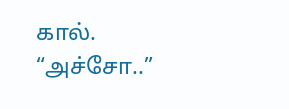கால்.
“அச்சோ..”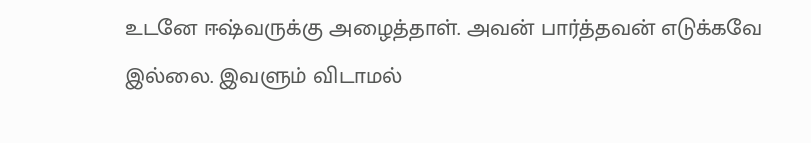உடனே ஈஷ்வருக்கு அழைத்தாள். அவன் பார்த்தவன் எடுக்கவே இல்லை. இவளும் விடாமல்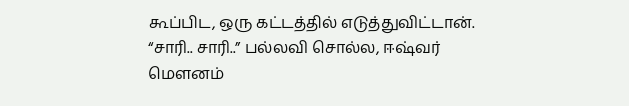கூப்பிட, ஒரு கட்டத்தில் எடுத்துவிட்டான்.
“சாரி.. சாரி..” பல்லவி சொல்ல, ஈஷ்வர் மௌனம்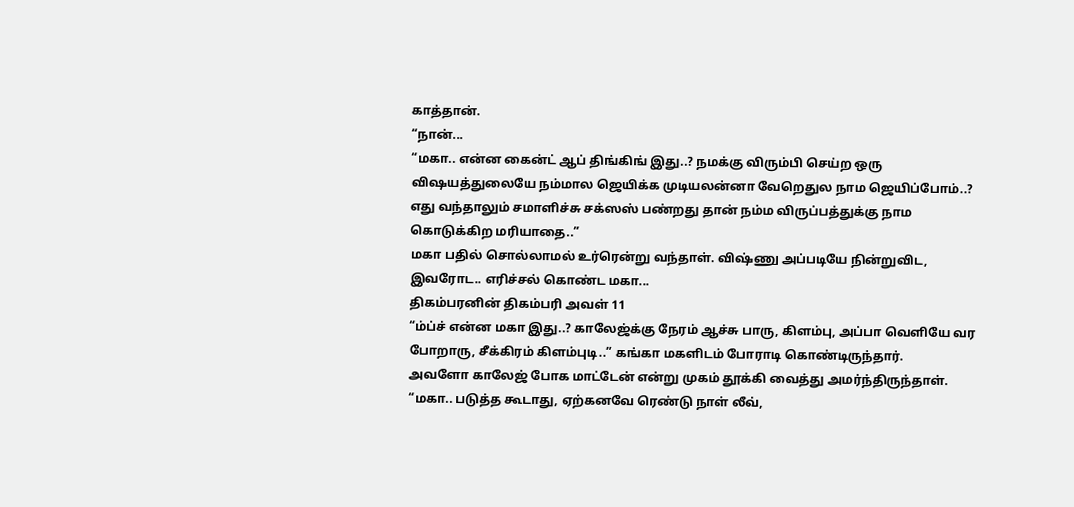காத்தான்.
“நான்...
“மகா.. என்ன கைன்ட் ஆப் திங்கிங் இது..? நமக்கு விரும்பி செய்ற ஒரு விஷயத்துலையே நம்மால ஜெயிக்க முடியலன்னா வேறெதுல நாம ஜெயிப்போம்..? எது வந்தாலும் சமாளிச்சு சக்ஸஸ் பண்றது தான் நம்ம விருப்பத்துக்கு நாம கொடுக்கிற மரியாதை..”
மகா பதில் சொல்லாமல் உர்ரென்று வந்தாள். விஷ்ணு அப்படியே நின்றுவிட, இவரோட.. எரிச்சல் கொண்ட மகா...
திகம்பரனின் திகம்பரி அவள் 11
“ம்ப்ச் என்ன மகா இது..? காலேஜ்க்கு நேரம் ஆச்சு பாரு, கிளம்பு, அப்பா வெளியே வர போறாரு, சீக்கிரம் கிளம்புடி..” கங்கா மகளிடம் போராடி கொண்டிருந்தார்.
அவளோ காலேஜ் போக மாட்டேன் என்று முகம் தூக்கி வைத்து அமர்ந்திருந்தாள். “மகா.. படுத்த கூடாது, ஏற்கனவே ரெண்டு நாள் லீவ்,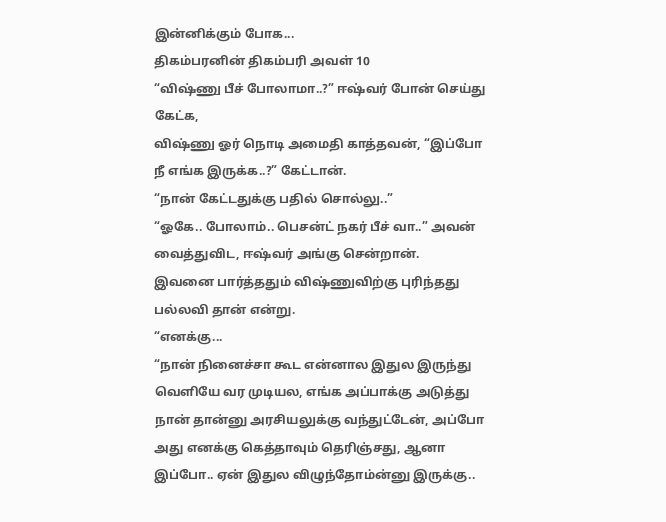இன்னிக்கும் போக...
திகம்பரனின் திகம்பரி அவள் 10
“விஷ்ணு பீச் போலாமா..?” ஈஷ்வர் போன் செய்து கேட்க,
விஷ்ணு ஓர் நொடி அமைதி காத்தவன், “இப்போ நீ எங்க இருக்க..?” கேட்டான்.
“நான் கேட்டதுக்கு பதில் சொல்லு..”
“ஓகே.. போலாம்.. பெசன்ட் நகர் பீச் வா..” அவன் வைத்துவிட, ஈஷ்வர் அங்கு சென்றான்.
இவனை பார்த்ததும் விஷ்ணுவிற்கு புரிந்தது பல்லவி தான் என்று.
“எனக்கு...
“நான் நினைச்சா கூட என்னால இதுல இருந்து வெளியே வர முடியல, எங்க அப்பாக்கு அடுத்து நான் தான்னு அரசியலுக்கு வந்துட்டேன், அப்போ அது எனக்கு கெத்தாவும் தெரிஞ்சது, ஆனா இப்போ.. ஏன் இதுல விழுந்தோம்ன்னு இருக்கு..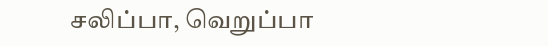சலிப்பா, வெறுப்பா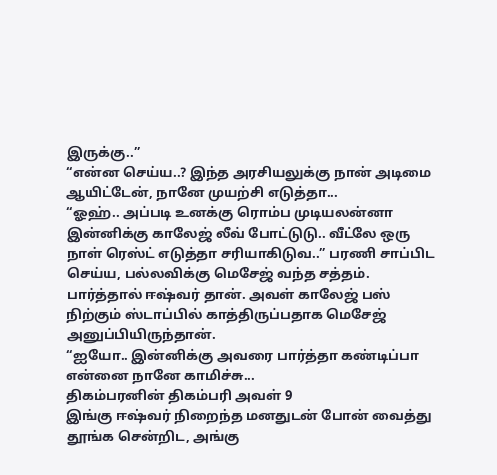இருக்கு..”
“என்ன செய்ய..? இந்த அரசியலுக்கு நான் அடிமை ஆயிட்டேன், நானே முயற்சி எடுத்தா...
“ஓஹ்.. அப்படி உனக்கு ரொம்ப முடியலன்னா இன்னிக்கு காலேஜ் லீவ் போட்டுடு.. வீட்லே ஒரு நாள் ரெஸ்ட் எடுத்தா சரியாகிடுவ..” பரணி சாப்பிட செய்ய, பல்லவிக்கு மெசேஜ் வந்த சத்தம்.
பார்த்தால் ஈஷ்வர் தான். அவள் காலேஜ் பஸ் நிற்கும் ஸ்டாப்பில் காத்திருப்பதாக மெசேஜ் அனுப்பியிருந்தான்.
“ஐயோ.. இன்னிக்கு அவரை பார்த்தா கண்டிப்பா என்னை நானே காமிச்சு...
திகம்பரனின் திகம்பரி அவள் 9
இங்கு ஈஷ்வர் நிறைந்த மனதுடன் போன் வைத்து தூங்க சென்றிட, அங்கு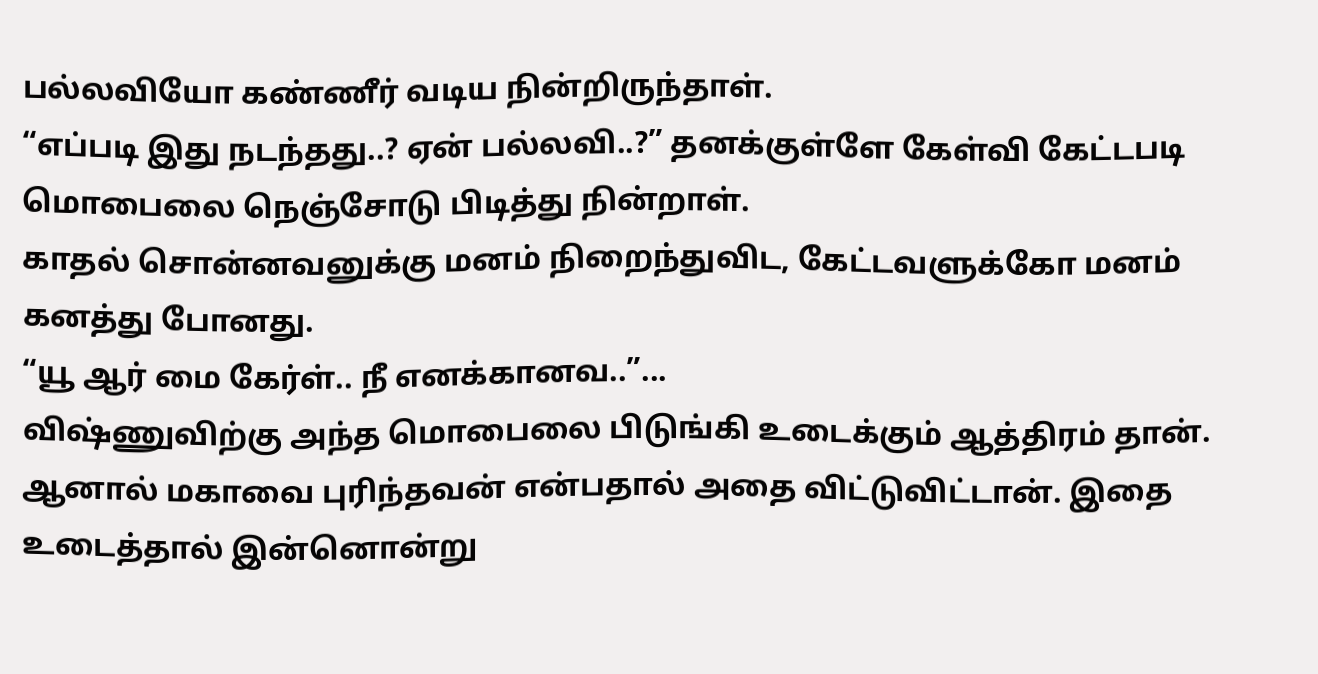பல்லவியோ கண்ணீர் வடிய நின்றிருந்தாள்.
“எப்படி இது நடந்தது..? ஏன் பல்லவி..?” தனக்குள்ளே கேள்வி கேட்டபடி மொபைலை நெஞ்சோடு பிடித்து நின்றாள்.
காதல் சொன்னவனுக்கு மனம் நிறைந்துவிட, கேட்டவளுக்கோ மனம் கனத்து போனது.
“யூ ஆர் மை கேர்ள்.. நீ எனக்கானவ..”...
விஷ்ணுவிற்கு அந்த மொபைலை பிடுங்கி உடைக்கும் ஆத்திரம் தான். ஆனால் மகாவை புரிந்தவன் என்பதால் அதை விட்டுவிட்டான். இதை உடைத்தால் இன்னொன்று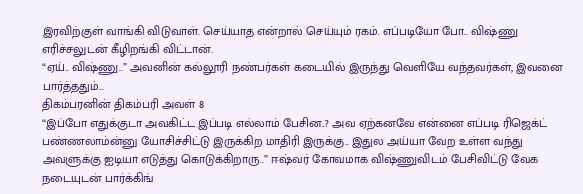இரவிற்குள் வாங்கி விடுவாள். செய்யாத என்றால் செய்யும் ரகம். எப்படியோ போ.. விஷ்ணு எரிச்சலுடன் கீழிறங்கி விட்டான்.
“ஏய்.. விஷ்ணு..” அவனின் கல்லூரி நண்பர்கள் கடையில் இருந்து வெளியே வந்தவர்கள், இவனை பார்த்ததும்...
திகம்பரனின் திகம்பரி அவள் 8
“இப்போ எதுக்குடா அவகிட்ட இப்படி எல்லாம் பேசின..? அவ ஏற்கனவே என்னை எப்படி ரிஜெக்ட் பண்ணலாம்ன்னு யோசிச்சிட்டு இருக்கிற மாதிரி இருக்கு.. இதுல அய்யா வேற உள்ள வந்து அவளுக்கு ஐடியா எடுத்து கொடுக்கிறாரு..” ஈஷ்வர் கோவமாக விஷ்ணுவிடம் பேசிவிட்டு வேக நடையுடன் பார்க்கிங்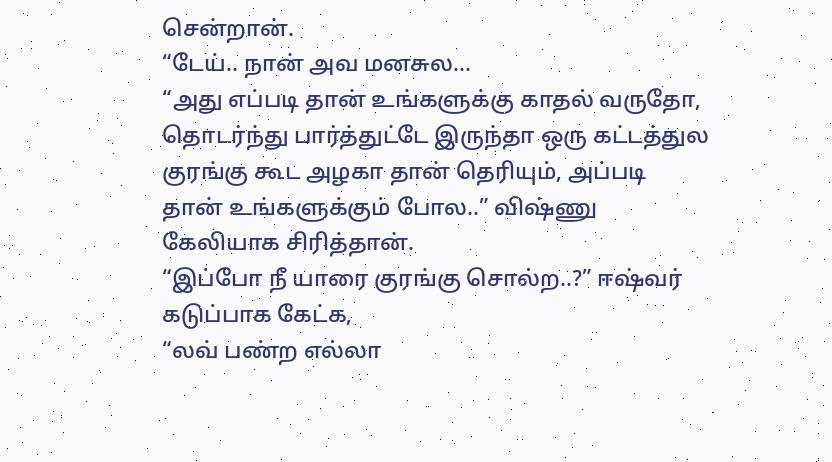சென்றான்.
“டேய்.. நான் அவ மனசுல...
“அது எப்படி தான் உங்களுக்கு காதல் வருதோ, தொடர்ந்து பார்த்துட்டே இருந்தா ஒரு கட்டத்துல குரங்கு கூட அழகா தான் தெரியும், அப்படி தான் உங்களுக்கும் போல..” விஷ்ணு கேலியாக சிரித்தான்.
“இப்போ நீ யாரை குரங்கு சொல்ற..?” ஈஷ்வர் கடுப்பாக கேட்க,
“லவ் பண்ற எல்லா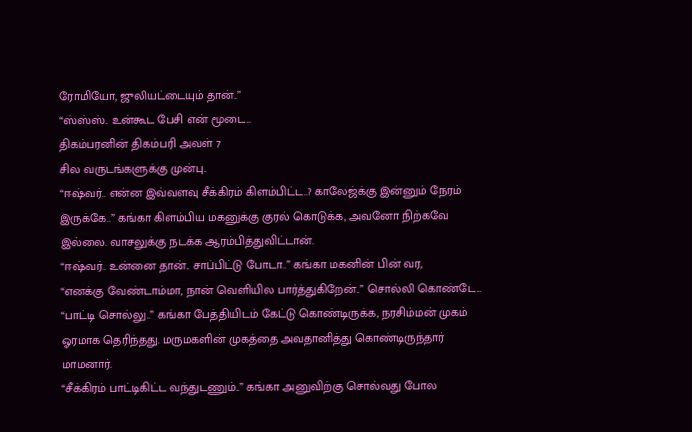ரோமியோ, ஜுலியட்டையும் தான்..”
“ஸ்ஸ்ஸ்.. உன்கூட பேசி என் மூடை...
திகம்பரனின் திகம்பரி அவள் 7
சில வருடங்களுக்கு முன்பு..
“ஈஷ்வர்.. என்ன இவ்வளவு சீக்கிரம் கிளம்பிட்ட..? காலேஜ்க்கு இன்னும் நேரம் இருக்கே..” கங்கா கிளம்பிய மகனுக்கு குரல் கொடுக்க, அவனோ நிற்கவே இல்லை. வாசலுக்கு நடக்க ஆரம்பித்துவிட்டான்.
“ஈஷ்வர்.. உன்னை தான்.. சாப்பிட்டு போடா..” கங்கா மகனின் பின் வர,
“எனக்கு வேண்டாம்மா, நான் வெளியில பார்த்துகிறேன்..” சொல்லி கொண்டே...
“பாட்டி சொல்லு..” கங்கா பேத்தியிடம் கேட்டு கொண்டிருக்க, நரசிம்மன் முகம் ஓரமாக தெரிந்தது. மருமகளின் முகத்தை அவதானித்து கொண்டிருந்தார் மாமனார்.
“சீக்கிரம் பாட்டிகிட்ட வந்துடணும்..” கங்கா அனுவிற்கு சொல்வது போல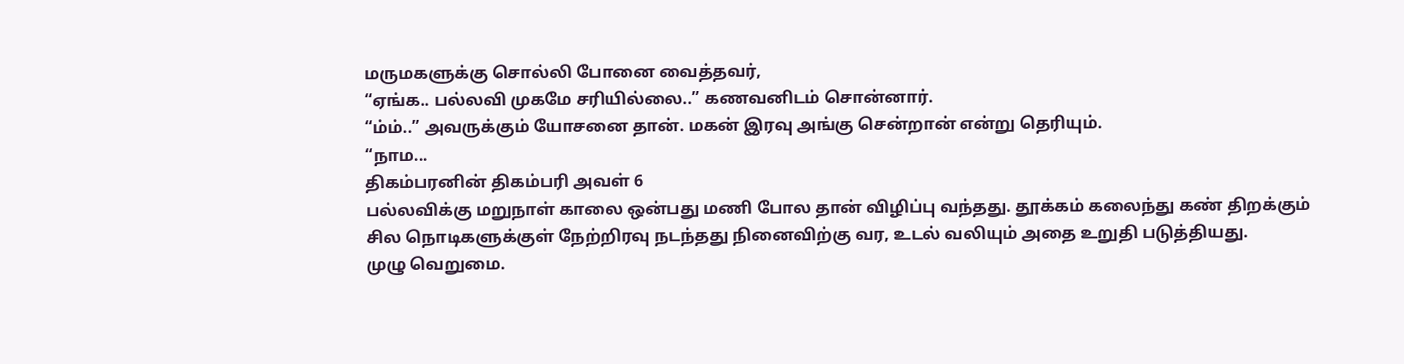மருமகளுக்கு சொல்லி போனை வைத்தவர்,
“ஏங்க.. பல்லவி முகமே சரியில்லை..” கணவனிடம் சொன்னார்.
“ம்ம்..” அவருக்கும் யோசனை தான். மகன் இரவு அங்கு சென்றான் என்று தெரியும்.
“நாம...
திகம்பரனின் திகம்பரி அவள் 6
பல்லவிக்கு மறுநாள் காலை ஒன்பது மணி போல தான் விழிப்பு வந்தது. தூக்கம் கலைந்து கண் திறக்கும் சில நொடிகளுக்குள் நேற்றிரவு நடந்தது நினைவிற்கு வர, உடல் வலியும் அதை உறுதி படுத்தியது.
முழு வெறுமை.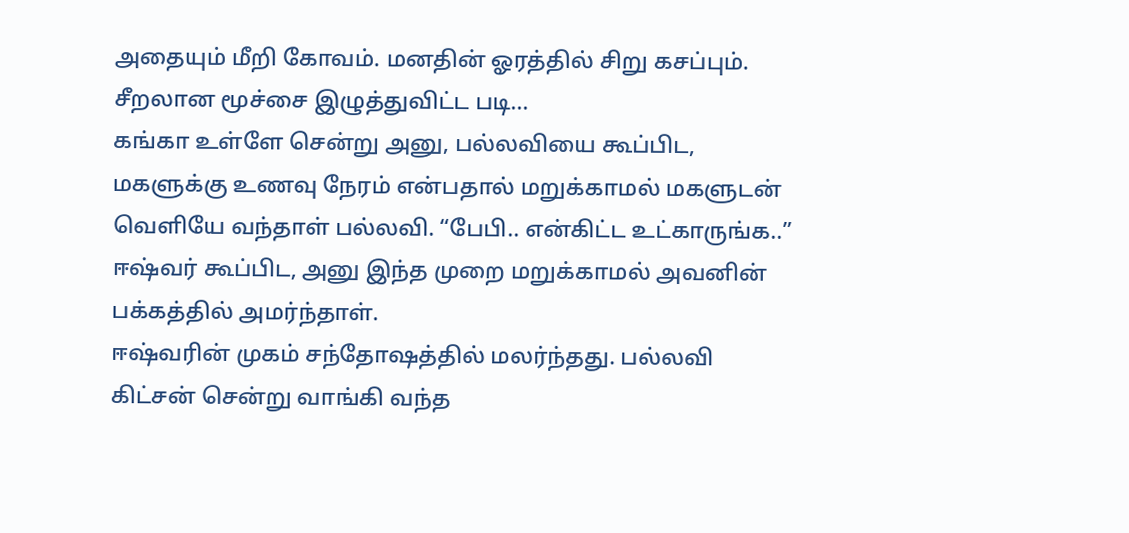அதையும் மீறி கோவம். மனதின் ஓரத்தில் சிறு கசப்பும். சீறலான மூச்சை இழுத்துவிட்ட படி...
கங்கா உள்ளே சென்று அனு, பல்லவியை கூப்பிட, மகளுக்கு உணவு நேரம் என்பதால் மறுக்காமல் மகளுடன் வெளியே வந்தாள் பல்லவி. “பேபி.. என்கிட்ட உட்காருங்க..” ஈஷ்வர் கூப்பிட, அனு இந்த முறை மறுக்காமல் அவனின் பக்கத்தில் அமர்ந்தாள்.
ஈஷ்வரின் முகம் சந்தோஷத்தில் மலர்ந்தது. பல்லவி கிட்சன் சென்று வாங்கி வந்த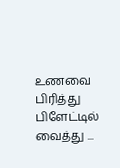உணவை பிரித்து பிளேட்டில் வைத்து ...